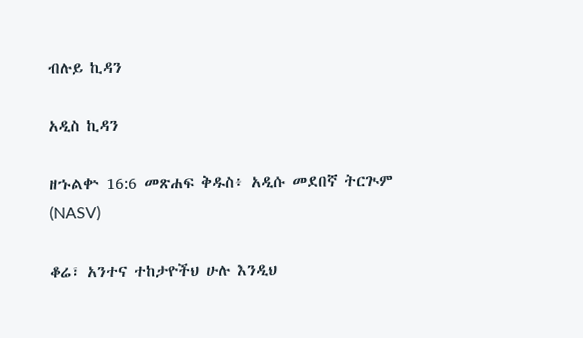ብሉይ ኪዳን

አዲስ ኪዳን

ዘኁልቍ 16:6 መጽሐፍ ቅዱስ፥ አዲሱ መደበኛ ትርጒም (NASV)

ቆሬ፣ አንተና ተከታዮችህ ሁሉ እንዲህ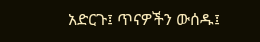አድርጉ፤ ጥናዎችን ውሰዱ፤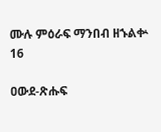ሙሉ ምዕራፍ ማንበብ ዘኁልቍ 16

ዐውደ-ጽሑፍ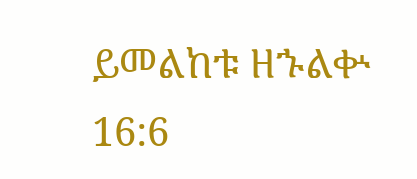ይመልከቱ ዘኁልቍ 16:6